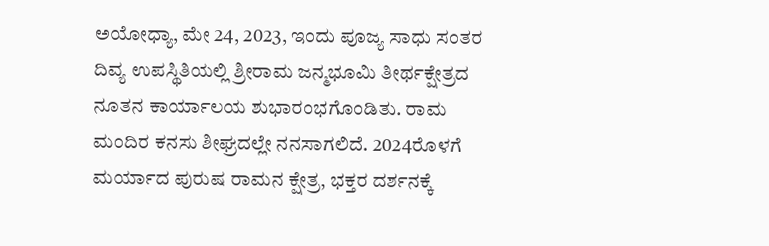ಅಯೋಧ್ಯಾ, ಮೇ 24, 2023, ಇಂದು ಪೂಜ್ಯ ಸಾಧು ಸಂತರ ದಿವ್ಯ ಉಪಸ್ಥಿತಿಯಲ್ಲಿ ಶ್ರೀರಾಮ ಜನ್ಮಭೂಮಿ ತೀರ್ಥಕ್ಷೇತ್ರದ ನೂತನ ಕಾರ್ಯಾಲಯ ಶುಭಾರಂಭಗೊಂಡಿತು. ರಾಮ ಮಂದಿರ ಕನಸು ಶೀಘ್ರದಲ್ಲೇ ನನಸಾಗಲಿದೆ. 2024ರೊಳಗೆ ಮರ್ಯಾದ ಪುರುಷ ರಾಮನ ಕ್ಷೇತ್ರ, ಭಕ್ತರ ದರ್ಶನಕ್ಕೆ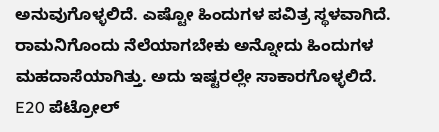ಅನುವುಗೊಳ್ಳಲಿದೆ. ಎಷ್ಟೋ ಹಿಂದುಗಳ ಪವಿತ್ರ ಸ್ಥಳವಾಗಿದೆ. ರಾಮನಿಗೊಂದು ನೆಲೆಯಾಗಬೇಕು ಅನ್ನೋದು ಹಿಂದುಗಳ ಮಹದಾಸೆಯಾಗಿತ್ತು. ಅದು ಇಷ್ಟರಲ್ಲೇ ಸಾಕಾರಗೊಳ್ಳಲಿದೆ.
E20 ಪೆಟ್ರೋಲ್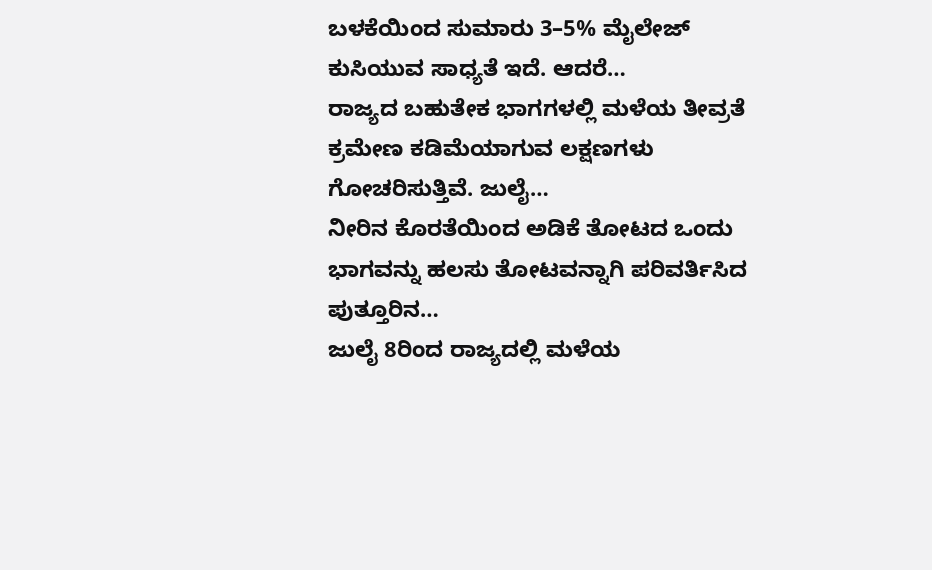ಬಳಕೆಯಿಂದ ಸುಮಾರು 3–5% ಮೈಲೇಜ್ ಕುಸಿಯುವ ಸಾಧ್ಯತೆ ಇದೆ. ಆದರೆ…
ರಾಜ್ಯದ ಬಹುತೇಕ ಭಾಗಗಳಲ್ಲಿ ಮಳೆಯ ತೀವ್ರತೆ ಕ್ರಮೇಣ ಕಡಿಮೆಯಾಗುವ ಲಕ್ಷಣಗಳು ಗೋಚರಿಸುತ್ತಿವೆ. ಜುಲೈ…
ನೀರಿನ ಕೊರತೆಯಿಂದ ಅಡಿಕೆ ತೋಟದ ಒಂದು ಭಾಗವನ್ನು ಹಲಸು ತೋಟವನ್ನಾಗಿ ಪರಿವರ್ತಿಸಿದ ಪುತ್ತೂರಿನ…
ಜುಲೈ 8ರಿಂದ ರಾಜ್ಯದಲ್ಲಿ ಮಳೆಯ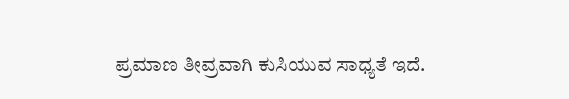ಪ್ರಮಾಣ ತೀವ್ರವಾಗಿ ಕುಸಿಯುವ ಸಾಧ್ಯತೆ ಇದೆ.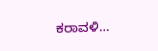ಕರಾವಳಿ…